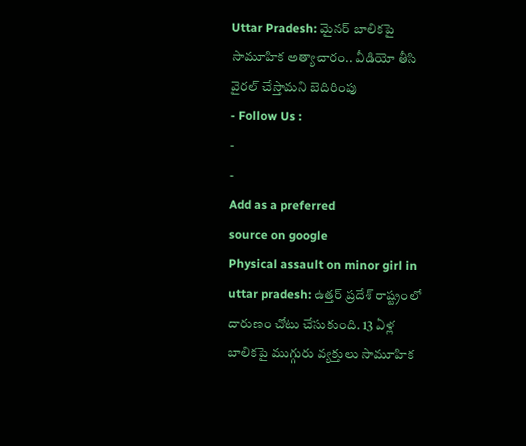Uttar Pradesh: మైనర్ బాలికపై సామూహిక అత్యాచారం.. వీడియో తీసి వైరల్ చేస్తామని బెదిరింపు
- Follow Us :
-
-
Add as a preferred
source on google
Physical assault on minor girl in uttar pradesh: ఉత్తర్ ప్రదేశ్ రాష్ట్రంలో దారుణం చోటు చేసుకుంది. 13 ఏళ్ల బాలికపై ముగ్గురు వ్యక్తులు సామూహిక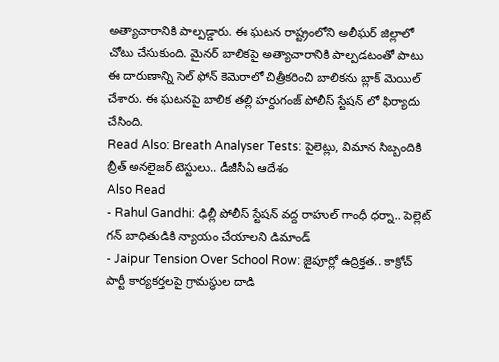అత్యాచారానికి పాల్పడ్డారు. ఈ ఘటన రాష్ట్రంలోని అలీఘర్ జిల్లాలో చోటు చేసుకుంది. మైనర్ బాలికపై అత్యాచారానికి పాల్పడటంతో పాటు ఈ దారుణాన్ని సెల్ ఫోన్ కెమెరాలో చిత్రీకరించి బాలికను బ్లాక్ మెయిల్ చేశారు. ఈ ఘటనపై బాలిక తల్లి హర్దుగంజ్ పోలీస్ స్టేషన్ లో ఫిర్యాదు చేసింది.
Read Also: Breath Analyser Tests: పైలెట్లు, విమాన సిబ్బందికి బ్రీత్ అనలైజర్ టెస్టులు.. డీజీసీఏ ఆదేశం
Also Read
- Rahul Gandhi: ఢిల్లీ పోలీస్ స్టేషన్ వద్ద రాహుల్ గాంధీ ధర్నా.. పెల్లెట్ గన్ బాధితుడికి న్యాయం చేయాలని డిమాండ్
- Jaipur Tension Over School Row: జైపూర్లో ఉద్రిక్తత.. కాక్రోచ్ పార్టీ కార్యకర్తలపై గ్రామస్థుల దాడి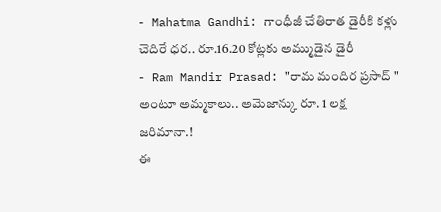- Mahatma Gandhi: గాంధీజీ చేతిరాత డైరీకి కళ్లు చెదిరే ధర.. రూ.16.20 కోట్లకు అమ్ముడైన డైరీ
- Ram Mandir Prasad: "రామ మందిర ప్రసాద్ " అంటూ అమ్మకాలు.. అమెజాన్కు రూ. 1 లక్ష జరిమానా.!
ఈ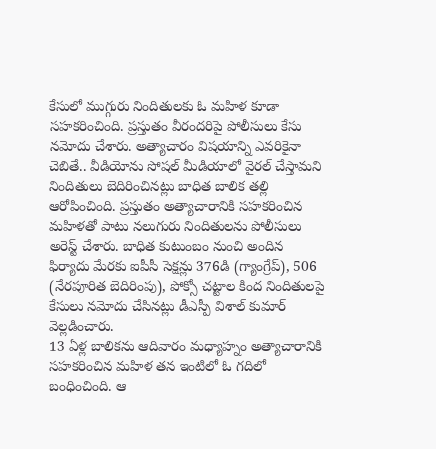కేసులో ముగ్గురు నిందితులకు ఓ మహిళ కూడా సహకరించింది. ప్రస్తుతం వీరందరిపై పోలీసులు కేసు నమోదు చేశారు. అత్యాచారం విషయాన్ని ఎవరికైనా చెబితే.. వీడియోను సోషల్ మీడియాలో వైరల్ చేస్తామని నిందితులు బెదిరించినట్లు బాధిత బాలిక తల్లి ఆరోపించింది. ప్రస్తుతం అత్యాచారానికి సహకరించిన మహిళతో పాటు నలుగురు నిందితులను పోలీసులు అరెస్ట్ చేశారు. బాధిత కుటుంబం నుంచి అందిన ఫిర్యాదు మేరకు ఐపీసీ సెక్షన్లు 376డి (గ్యాంగ్రేప్), 506 (నేరపూరిత బెదిరింపు), పోక్సో చట్టాల కింద నిందితులపై కేసులు నమోదు చేసినట్లు డీఎస్పీ విశాల్ కుమార్ వెల్లడించారు.
13 ఏళ్ల బాలికను ఆదివారం మధ్యాహ్నం అత్యాచారానికి సహకరించిన మహిళ తన ఇంటిలో ఓ గదిలో బంధించింది. ఆ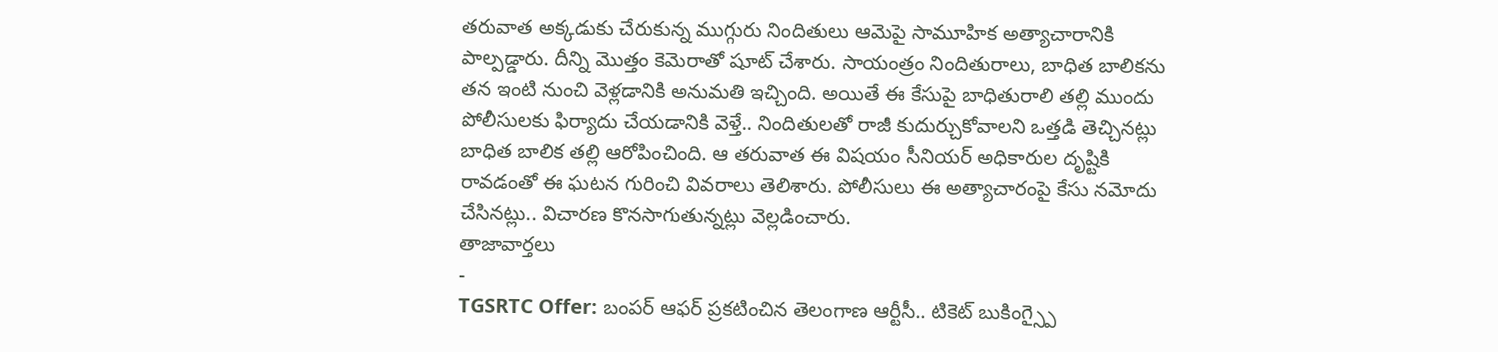తరువాత అక్కడుకు చేరుకున్న ముగ్గురు నిందితులు ఆమెపై సామూహిక అత్యాచారానికి పాల్పడ్డారు. దీన్ని మొత్తం కెమెరాతో షూట్ చేశారు. సాయంత్రం నిందితురాలు, బాధిత బాలికను తన ఇంటి నుంచి వెళ్లడానికి అనుమతి ఇచ్చింది. అయితే ఈ కేసుపై బాధితురాలి తల్లి ముందు పోలీసులకు ఫిర్యాదు చేయడానికి వెళ్తే.. నిందితులతో రాజీ కుదుర్చుకోవాలని ఒత్తడి తెచ్చినట్లు బాధిత బాలిక తల్లి ఆరోపించింది. ఆ తరువాత ఈ విషయం సీనియర్ అధికారుల దృష్టికి రావడంతో ఈ ఘటన గురించి వివరాలు తెలిశారు. పోలీసులు ఈ అత్యాచారంపై కేసు నమోదు చేసినట్లు.. విచారణ కొనసాగుతున్నట్లు వెల్లడించారు.
తాజావార్తలు
-
TGSRTC Offer: బంపర్ ఆఫర్ ప్రకటించిన తెలంగాణ ఆర్టీసీ.. టికెట్ బుకింగ్స్పై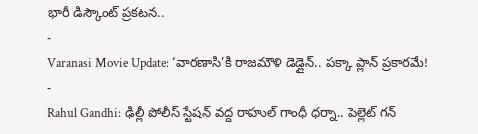భారీ డిస్కౌంట్ ప్రకటన..
-
Varanasi Movie Update: ‘వారణాసి’కి రాజమౌళి డెడ్లైన్.. పక్కా ప్లాన్ ప్రకారమే!
-
Rahul Gandhi: ఢిల్లీ పోలీస్ స్టేషన్ వద్ద రాహుల్ గాంధీ ధర్నా.. పెల్లెట్ గన్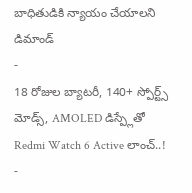బాధితుడికి న్యాయం చేయాలని డిమాండ్
-
18 రోజుల బ్యాటరీ, 140+ స్పోర్ట్స్ మోడ్స్, AMOLED డిస్ప్లేతో Redmi Watch 6 Active లాంచ్..!
-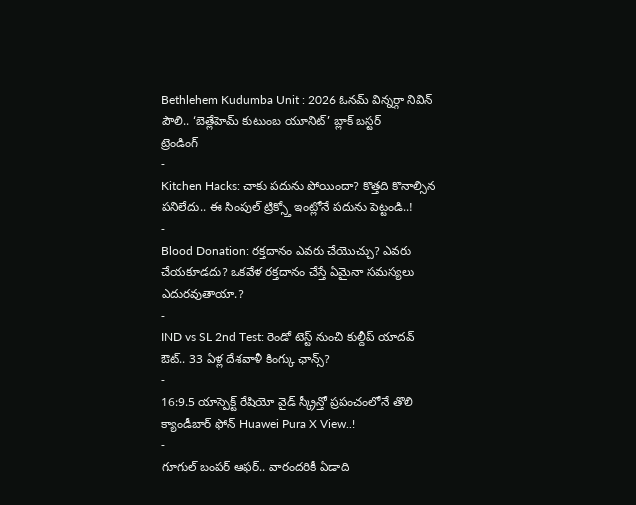Bethlehem Kudumba Unit : 2026 ఓనమ్ విన్నర్గా నివిన్ పౌలి.. ‘బెత్లేహెమ్ కుటుంబ యూనిట్’ బ్లాక్ బస్టర్
ట్రెండింగ్
-
Kitchen Hacks: చాకు పదును పోయిందా? కొత్తది కొనాల్సిన పనిలేదు.. ఈ సింపుల్ ట్రిక్స్తో ఇంట్లోనే పదును పెట్టండి..!
-
Blood Donation: రక్తదానం ఎవరు చేయొచ్చు? ఎవరు చేయకూడదు? ఒకవేళ రక్తదానం చేస్తే ఏమైనా సమస్యలు ఎదురవుతాయా.?
-
IND vs SL 2nd Test: రెండో టెస్ట్ నుంచి కుల్దీప్ యాదవ్ ఔట్.. 33 ఏళ్ల దేశవాళీ కింగ్కు ఛాన్స్?
-
16:9.5 యాస్పెక్ట్ రేషియో వైడ్ స్క్రీన్తో ప్రపంచంలోనే తొలి క్యాండీబార్ ఫోన్ Huawei Pura X View..!
-
గూగుల్ బంపర్ ఆఫర్.. వారందరికీ ఏడాది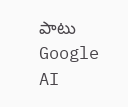పాటు Google AI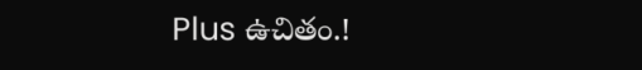Plus ఉచితం.!